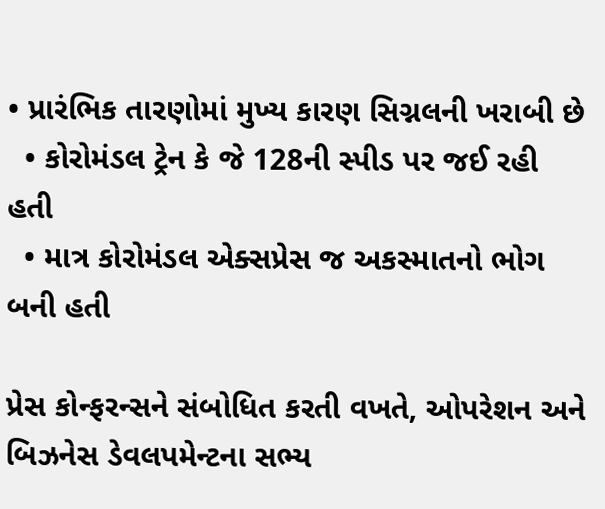• પ્રારંભિક તારણોમાં મુખ્ય કારણ સિગ્નલની ખરાબી છે
  • કોરોમંડલ ટ્રેન કે જે 128ની સ્પીડ પર જઈ રહી હતી
  • માત્ર કોરોમંડલ એક્સપ્રેસ જ અકસ્માતનો ભોગ બની હતી

પ્રેસ કોન્ફરન્સને સંબોધિત કરતી વખતે, ઓપરેશન અને બિઝનેસ ડેવલપમેન્ટના સભ્ય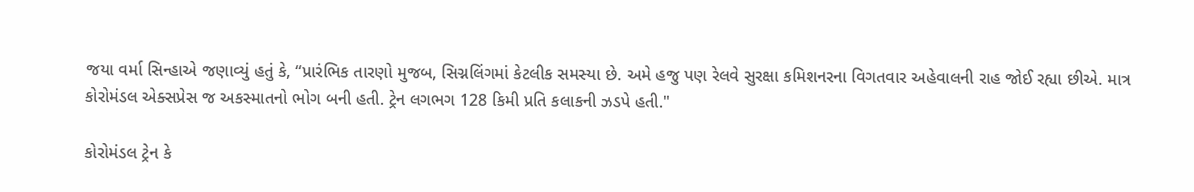જયા વર્મા સિન્હાએ જણાવ્યું હતું કે, “પ્રારંભિક તારણો મુજબ, સિગ્નલિંગમાં કેટલીક સમસ્યા છે. અમે હજુ પણ રેલવે સુરક્ષા કમિશનરના વિગતવાર અહેવાલની રાહ જોઈ રહ્યા છીએ. માત્ર કોરોમંડલ એક્સપ્રેસ જ અકસ્માતનો ભોગ બની હતી. ટ્રેન લગભગ 128 કિમી પ્રતિ કલાકની ઝડપે હતી."

કોરોમંડલ ટ્રેન કે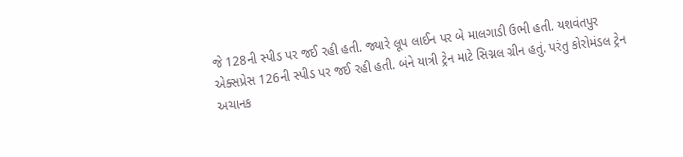જે 128ની સ્પીડ પર જઈ રહી હતી. જ્યારે લૂપ લાઈન પર બે માલગાડી ઉભી હતી. યશવંતપુર એક્સપ્રેસ 126ની સ્પીડ પર જઈ રહી હતી. બંને યાત્રી ટ્રેન માટે સિગ્નલ ગ્રીન હતું. પરંતુ કોરોમંડલ ટ્રેન અચાનક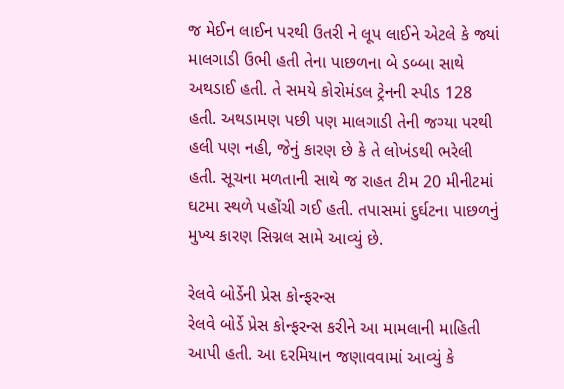જ મેઈન લાઈન પરથી ઉતરી ને લૂપ લાઈને એટલે કે જ્યાં માલગાડી ઉભી હતી તેના પાછળના બે ડબ્બા સાથે અથડાઈ હતી. તે સમયે કોરોમંડલ ટ્રેનની સ્પીડ 128 હતી. અથડામણ પછી પણ માલગાડી તેની જગ્યા પરથી હલી પણ નહી, જેનું કારણ છે કે તે લોખંડથી ભરેલી હતી. સૂચના મળતાની સાથે જ રાહત ટીમ 20 મીનીટમાં ઘટમા સ્થળે પહોંચી ગઈ હતી. તપાસમાં દુર્ઘટના પાછળનું મુખ્ય કારણ સિગ્નલ સામે આવ્યું છે.

રેલવે બોર્ડેની પ્રેસ કોન્ફરન્સ
રેલવે બોર્ડે પ્રેસ કોન્ફરન્સ કરીને આ મામલાની માહિતી આપી હતી. આ દરમિયાન જણાવવામાં આવ્યું કે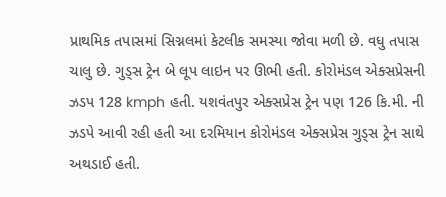પ્રાથમિક તપાસમાં સિગ્નલમાં કેટલીક સમસ્યા જોવા મળી છે. વધુ તપાસ ચાલુ છે. ગુડ્સ ટ્રેન બે લૂપ લાઇન પર ઊભી હતી. કોરોમંડલ એક્સપ્રેસની ઝડપ 128 kmph હતી. યશવંતપુર એક્સપ્રેસ ટ્રેન પણ 126 કિ.મી. ની ઝડપે આવી રહી હતી આ દરમિયાન કોરોમંડલ એક્સપ્રેસ ગુડ્સ ટ્રેન સાથે અથડાઈ હતી.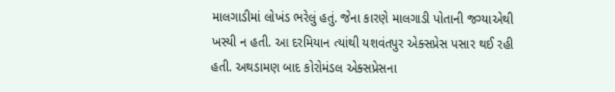માલગાડીમાં લોખંડ ભરેલું હતું. જેના કારણે માલગાડી પોતાની જગ્યાએથી ખસ્યી ન હતી. આ દરમિયાન ત્યાંથી યશવંતપુર એક્સપ્રેસ પસાર થઈ રહી હતી. અથડામણ બાદ કોરોમંડલ એક્સપ્રેસના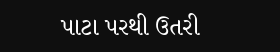પાટા પરથી ઉતરી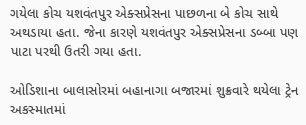ગયેલા કોચ યશવંતપુર એક્સપ્રેસના પાછળના બે કોચ સાથે અથડાયા હતા. જેના કારણે યશવંતપુર એક્સપ્રેસના ડબ્બા પણ પાટા પરથી ઉતરી ગયા હતા.

ઓડિશાના બાલાસોરમાં બહાનાગા બજારમાં શુક્રવારે થયેલા ટ્રેન અકસ્માતમાં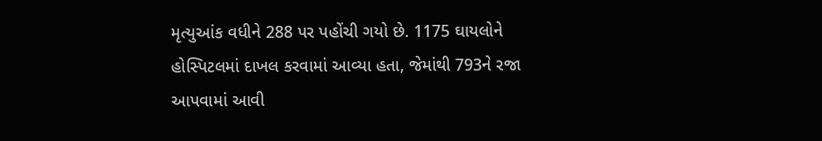મૃત્યુઆંક વધીને 288 પર પહોંચી ગયો છે. 1175 ઘાયલોને હોસ્પિટલમાં દાખલ કરવામાં આવ્યા હતા, જેમાંથી 793ને રજા આપવામાં આવી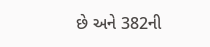છે અને 382ની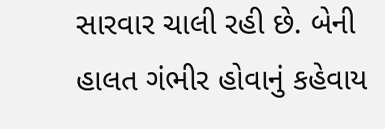સારવાર ચાલી રહી છે. બેની હાલત ગંભીર હોવાનું કહેવાય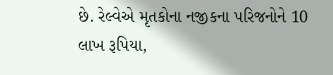છે. રેલ્વેએ મૃતકોના નજીકના પરિજનોને 10 લાખ રૂપિયા,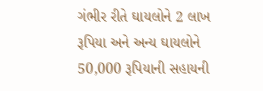ગંભીર રીતે ઘાયલોને 2 લાખ રૂપિયા અને અન્ય ઘાયલોને 50,000 રૂપિયાની સહાયની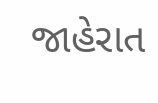જાહેરાત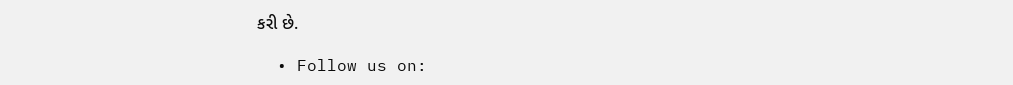કરી છે.

  • Follow us on: